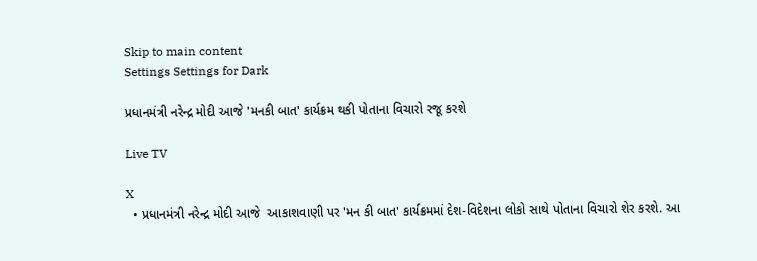Skip to main content
Settings Settings for Dark

પ્રધાનમંત્રી નરેન્દ્ર મોદી આજે 'મનકી બાત' કાર્યક્રમ થકી પોતાના વિચારો રજૂ કરશે

Live TV

X
  • પ્રધાનમંત્રી નરેન્દ્ર મોદી આજે  આકાશવાણી પર 'મન કી બાત' કાર્યક્રમમાં દેશ-વિદેશના લોકો સાથે પોતાના વિચારો શેર કરશે. આ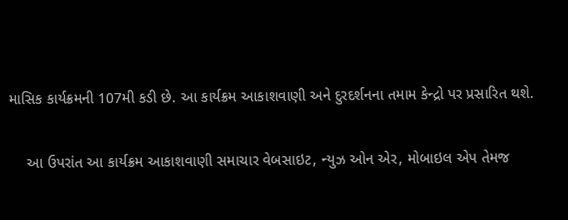માસિક કાર્યક્રમની 107મી કડી છે. આ કાર્યક્રમ આકાશવાણી અને દુરદર્શનના તમામ કેન્દ્રો પર પ્રસારિત થશે.

    આ ઉપરાંત આ કાર્યક્રમ આકાશવાણી સમાચાર વેબસાઇટ, ન્યુઝ ઓન એર, મોબાઇલ એપ તેમજ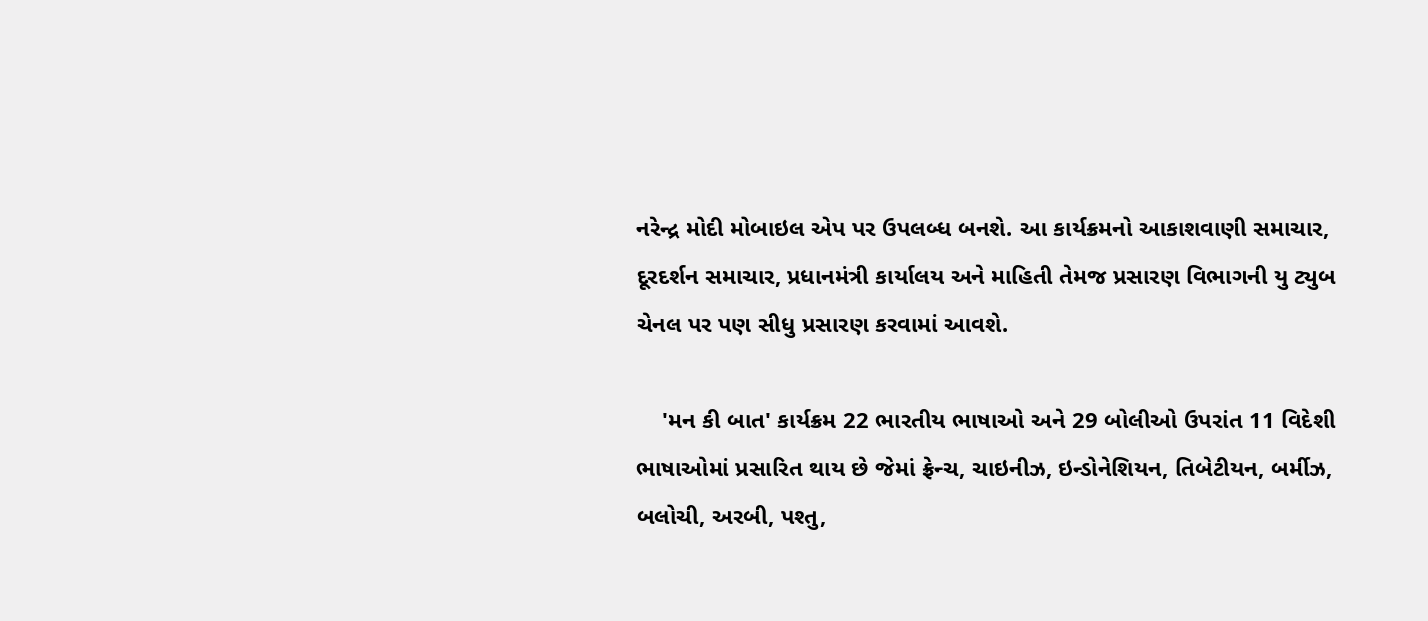નરેન્દ્ર મોદી મોબાઇલ એપ પર ઉપલબ્ધ બનશે. આ કાર્યક્રમનો આકાશવાણી સમાચાર, દૂરદર્શન સમાચાર, પ્રધાનમંત્રી કાર્યાલય અને માહિતી તેમજ પ્રસારણ વિભાગની યુ ટ્યુબ ચેનલ પર પણ સીધુ પ્રસારણ કરવામાં આવશે.

    'મન કી બાત' કાર્યક્રમ 22 ભારતીય ભાષાઓ અને 29 બોલીઓ ઉપરાંત 11 વિદેશી ભાષાઓમાં પ્રસારિત થાય છે જેમાં ફ્રેન્ચ, ચાઇનીઝ, ઇન્ડોનેશિયન, તિબેટીયન, બર્મીઝ, બલોચી, અરબી, પશ્તુ,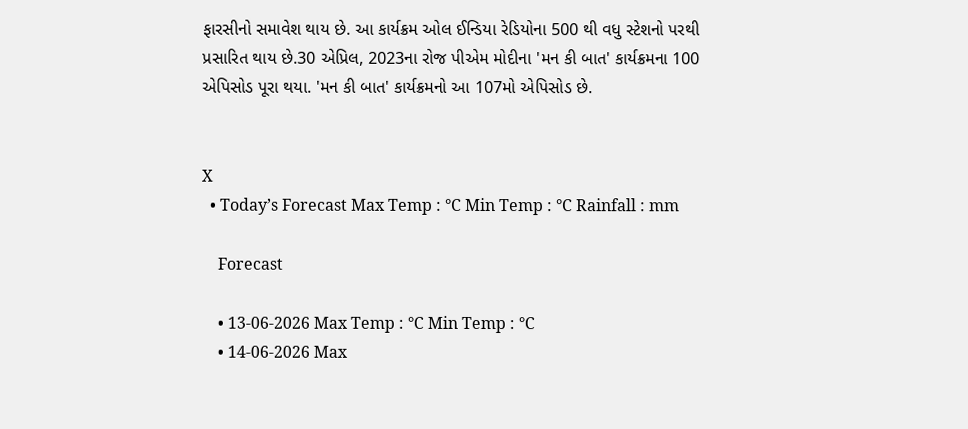ફારસીનો સમાવેશ થાય છે. આ કાર્યક્રમ ઓલ ઈન્ડિયા રેડિયોના 500 થી વધુ સ્ટેશનો પરથી પ્રસારિત થાય છે.30 એપ્રિલ, 2023ના રોજ પીએમ મોદીના 'મન કી બાત' કાર્યક્રમના 100 એપિસોડ પૂરા થયા. 'મન કી બાત' કાર્યક્રમનો આ 107મો એપિસોડ છે.


X
  • Today’s Forecast Max Temp : °C Min Temp : °C Rainfall : mm

    Forecast

    • 13-06-2026 Max Temp : °C Min Temp : °C
    • 14-06-2026 Max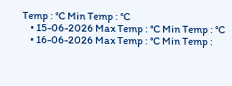Temp : °C Min Temp : °C
    • 15-06-2026 Max Temp : °C Min Temp : °C
    • 16-06-2026 Max Temp : °C Min Temp :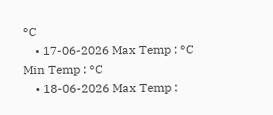°C
    • 17-06-2026 Max Temp : °C Min Temp : °C
    • 18-06-2026 Max Temp :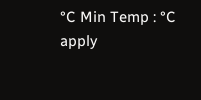°C Min Temp : °C
apply